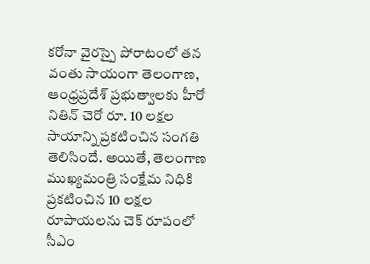కరోనా వైరస్పై పోరాటంలో తన వంతు సాయంగా తెలంగాణ, ఆంధ్రప్రదేశ్ ప్రభుత్వాలకు హీరో నితిన్ చెరో రూ. 10 లక్షల సాయాన్ని ప్రకటించిన సంగతి తెలిసిందే. అయితే, తెలంగాణ ముఖ్యమంత్రి సంక్షేమ నిధికి ప్రకటించిన 10 లక్షల రూపాయలను చెక్ రూపంలో సీఎం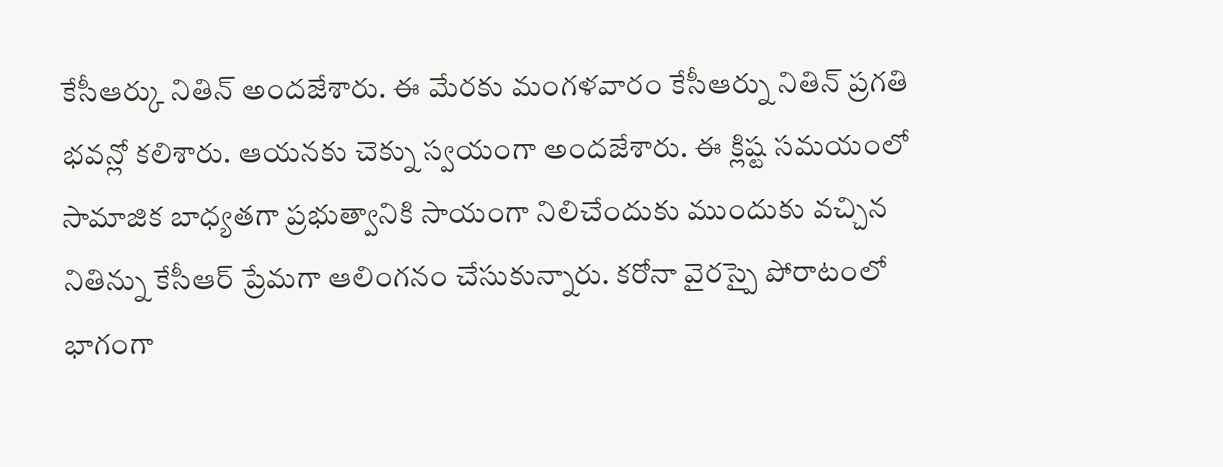కేసీఆర్కు నితిన్ అందజేశారు. ఈ మేరకు మంగళవారం కేసీఆర్ను నితిన్ ప్రగతి భవన్లో కలిశారు. ఆయనకు చెక్ను స్వయంగా అందజేశారు. ఈ క్లిష్ట సమయంలో సామాజిక బాధ్యతగా ప్రభుత్వానికి సాయంగా నిలిచేందుకు ముందుకు వచ్చిన నితిన్ను కేసీఆర్ ప్రేమగా ఆలింగనం చేసుకున్నారు. కరోనా వైరస్పై పోరాటంలో భాగంగా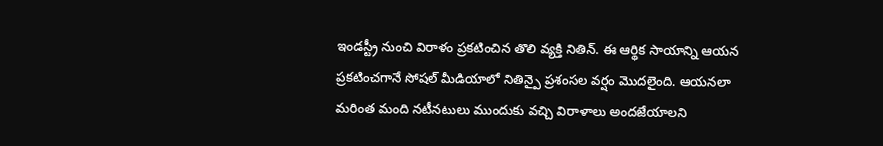ఇండస్ట్రీ నుంచి విరాళం ప్రకటించిన తొలి వ్యక్తి నితిన్. ఈ ఆర్థిక సాయాన్ని ఆయన ప్రకటించగానే సోషల్ మీడియాలో నితిన్పై ప్రశంసల వర్షం మొదలైంది. ఆయనలా మరింత మంది నటీనటులు ముందుకు వచ్చి విరాళాలు అందజేయాలని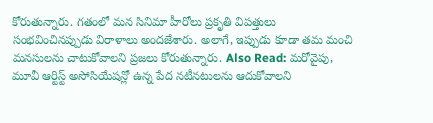కోరుతున్నారు. గతంలో మన సినిమా హీరోలు ప్రకృతి విపత్తులు సంభవించినప్పుడు విరాళాలు అందజేశారు. అలాగే, ఇప్పుడు కూడా తమ మంచి మనసులను చాటుకోవాలని ప్రజలు కోరుతున్నారు. Also Read: మరోవైపు, మూవీ ఆర్టిస్ట్ అసోసియేషన్లో ఉన్న పేద నటీనటులను ఆదుకోవాలని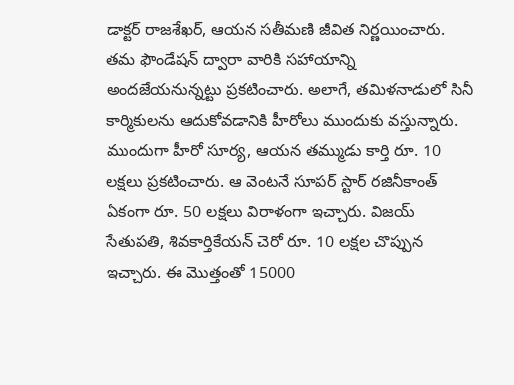డాక్టర్ రాజశేఖర్, ఆయన సతీమణి జీవిత నిర్ణయించారు. తమ ఫౌండేషన్ ద్వారా వారికి సహాయాన్ని అందజేయనున్నట్టు ప్రకటించారు. అలాగే, తమిళనాడులో సినీ కార్మికులను ఆదుకోవడానికి హీరోలు ముందుకు వస్తున్నారు. ముందుగా హీరో సూర్య, ఆయన తమ్ముడు కార్తి రూ. 10 లక్షలు ప్రకటించారు. ఆ వెంటనే సూపర్ స్టార్ రజినీకాంత్ ఏకంగా రూ. 50 లక్షలు విరాళంగా ఇచ్చారు. విజయ్ సేతుపతి, శివకార్తికేయన్ చెరో రూ. 10 లక్షల చొప్పున ఇచ్చారు. ఈ మొత్తంతో 15000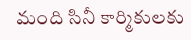మంది సినీ కార్మికులకు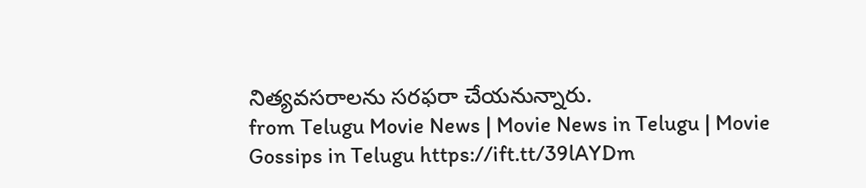నిత్యవసరాలను సరఫరా చేయనున్నారు.
from Telugu Movie News | Movie News in Telugu | Movie Gossips in Telugu https://ift.tt/39lAYDm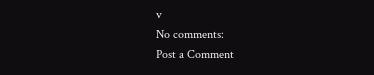v
No comments:
Post a Comment